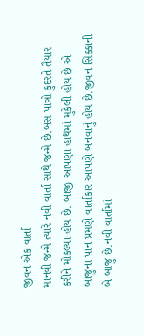જીવન એક વાર્તા
માનવી જન્મે ત્યારે નવી વાર્તા સાથે જન્મે છે.બસ પાત્રો કુદરતે તૈયાર કરીને મોકલ્યા હોય છે. બાજી આપણા હાથમાં મુકેલી હોય છે એ બાજુના પાન પ્રમણે વાર્તાકાર આપણે બનવાનું હોય છે.જીવન સિક્કાની બે બાજુ છે.નવી વાર્તામાં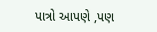પાત્રો આપણે ,પણ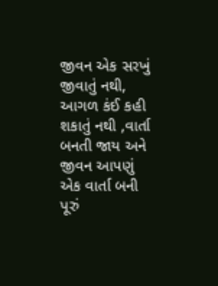જીવન એક સરખું જીવાતું નથી, આગળ કંઈ કહી શકાતું નથી ,વાર્તા બનતી જાય અને જીવન આપણું એક વાર્તા બની પૂરું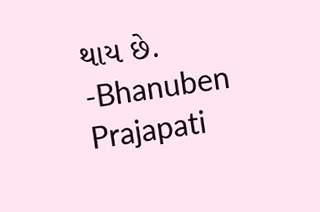થાય છે.
-Bhanuben Prajapati